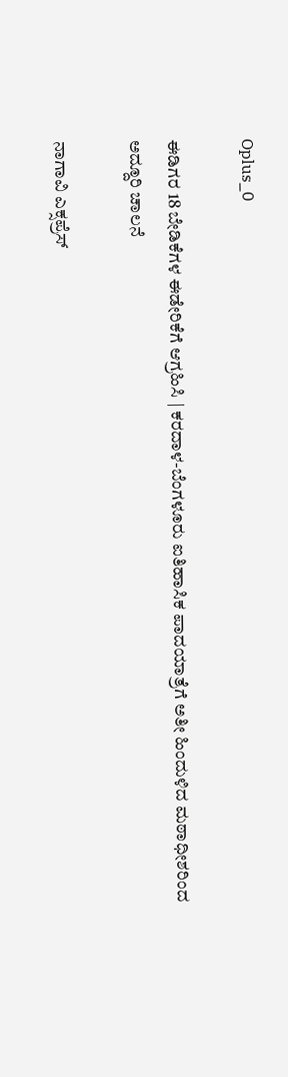Oplus_0

ಈಡಿಗರ 18 ಬೇಡಿಕೆಗಳ ಈಡೇರಿಕೆಗೆ ಆಗ್ರಹಿಸಿ | ಕರದಾಳ-ಬೆಂಗಳೂರು ಐತಿಹಾಸಿಕ ಪಾದಯಾತ್ರೆಗೆ ಅತೀ ಹಿಂದುಳಿದ ಮಠಾಧೀಶರಿಂದ ಅದ್ದೂರಿ ಚಾಲನೆ

ನಾಗಾವಿ ಎಕ್ಸಪ್ರೆಸ್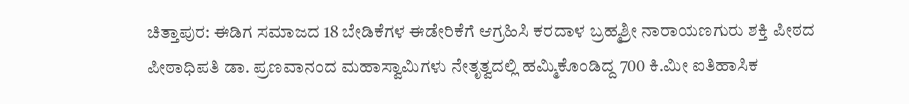ಚಿತ್ತಾಪುರ: ಈಡಿಗ ಸಮಾಜದ 18 ಬೇಡಿಕೆಗಳ ಈಡೇರಿಕೆಗೆ ಆಗ್ರಹಿಸಿ ಕರದಾಳ ಬ್ರಹ್ಮಶ್ರೀ ನಾರಾಯಣಗುರು ಶಕ್ತಿ ಪೀಠದ ಪೀಠಾಧಿಪತಿ ಡಾ. ಪ್ರಣವಾನಂದ ಮಹಾಸ್ವಾಮಿಗಳು ನೇತೃತ್ವದಲ್ಲಿ ಹಮ್ಮಿಕೊಂಡಿದ್ದ 700 ಕಿ.ಮೀ ಐತಿಹಾಸಿಕ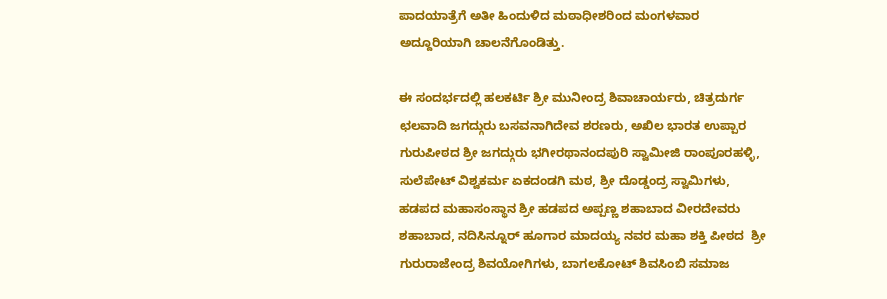ಪಾದಯಾತ್ರೆಗೆ ಅತೀ ಹಿಂದುಳಿದ ಮಠಾಧೀಶರಿಂದ ಮಂಗಳವಾರ ಅದ್ದೂರಿಯಾಗಿ ಚಾಲನೆಗೊಂಡಿತ್ತು.

ಈ ಸಂದರ್ಭದಲ್ಲಿ ಹಲಕರ್ಟಿ ಶ್ರೀ ಮುನೀಂದ್ರ ಶಿವಾಚಾರ್ಯರು, ಚಿತ್ರದುರ್ಗ ಛಲವಾದಿ ಜಗದ್ಗುರು ಬಸವನಾಗಿದೇವ ಶರಣರು, ಅಖಿಲ ಭಾರತ ಉಪ್ಪಾರ ಗುರುಪೀಠದ ಶ್ರೀ ಜಗದ್ಗುರು ಭಗೀರಥಾನಂದಪುರಿ ಸ್ವಾಮೀಜಿ ರಾಂಪೂರಹಳ್ಳಿ, ಸುಲೆಪೇಟ್ ವಿಶ್ವಕರ್ಮ ಏಕದಂಡಗಿ ಮಠ, ಶ್ರೀ ದೊಡ್ಡಂದ್ರ ಸ್ವಾಮಿಗಳು, ಹಡಪದ ಮಹಾಸಂಸ್ಥಾನ ಶ್ರೀ ಹಡಪದ ಅಪ್ಪಣ್ಣ ಶಹಾಬಾದ ವೀರದೇವರು ಶಹಾಬಾದ, ನದಿಸಿನ್ನೂರ್ ಹೂಗಾರ ಮಾದಯ್ಯ ನವರ ಮಹಾ ಶಕ್ತಿ ಪೀಠದ  ಶ್ರೀ ಗುರುರಾಜೇಂದ್ರ ಶಿವಯೋಗಿಗಳು, ಬಾಗಲಕೋಟ್ ಶಿವಸಿಂಬಿ ಸಮಾಜ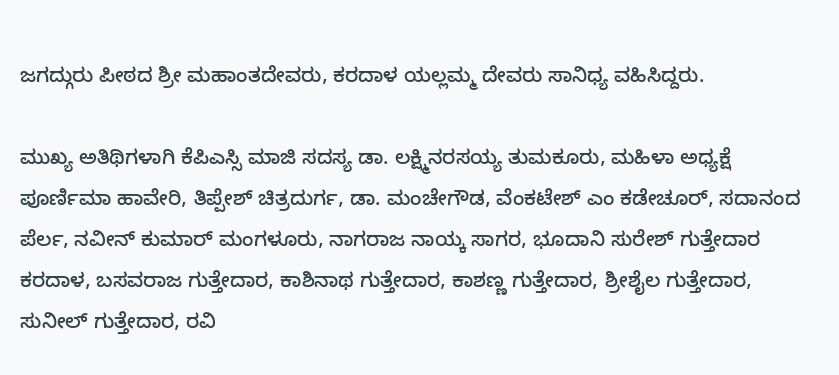ಜಗದ್ಗುರು ಪೀಠದ ಶ್ರೀ ಮಹಾಂತದೇವರು, ಕರದಾಳ ಯಲ್ಲಮ್ಮ ದೇವರು ಸಾನಿಧ್ಯ ವಹಿಸಿದ್ದರು.

ಮುಖ್ಯ ಅತಿಥಿಗಳಾಗಿ ಕೆಪಿಎಸ್ಸಿ ಮಾಜಿ ಸದಸ್ಯ ಡಾ. ಲಕ್ಷ್ಮಿನರಸಯ್ಯ ತುಮಕೂರು, ಮಹಿಳಾ ಅಧ್ಯಕ್ಷೆ ಪೂರ್ಣಿಮಾ ಹಾವೇರಿ, ತಿಪ್ಪೇಶ್ ಚಿತ್ರದುರ್ಗ, ಡಾ. ಮಂಚೇಗೌಡ, ವೆಂಕಟೇಶ್ ಎಂ ಕಡೇಚೂರ್, ಸದಾನಂದ ಪೆರ್ಲ, ನವೀನ್ ಕುಮಾರ್ ಮಂಗಳೂರು, ನಾಗರಾಜ ನಾಯ್ಕ ಸಾಗರ, ಭೂದಾನಿ ಸುರೇಶ್ ಗುತ್ತೇದಾರ ಕರದಾಳ, ಬಸವರಾಜ ಗುತ್ತೇದಾರ, ಕಾಶಿನಾಥ ಗುತ್ತೇದಾ‌ರ, ಕಾಶಣ್ಣ ಗುತ್ತೇದಾರ, ಶ್ರೀಶೈಲ ಗುತ್ತೇದಾರ, ಸುನೀಲ್ ಗುತ್ತೇದಾರ, ರವಿ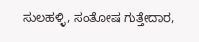ಸುಲಹಳ್ಳಿ, ಸಂತೋಷ ಗುತ್ತೇದಾರ,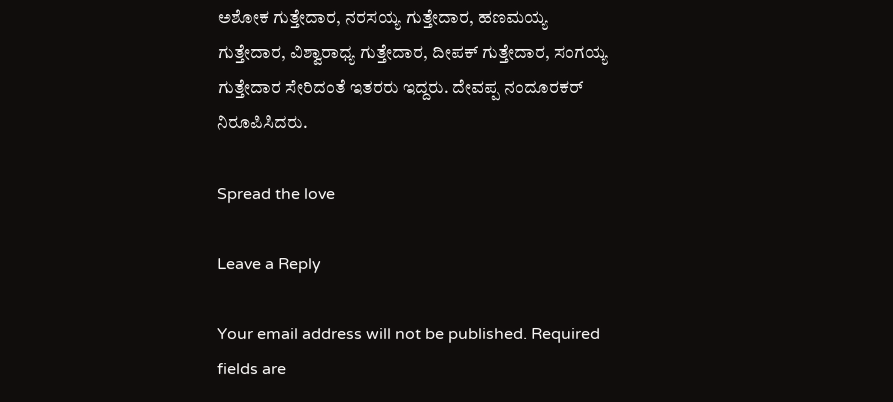ಅಶೋಕ ಗುತ್ತೇದಾರ, ನರಸಯ್ಯ ಗುತ್ತೇದಾರ, ಹಣಮಯ್ಯ ಗುತ್ತೇದಾರ, ವಿಶ್ವಾರಾಧ್ಯ ಗುತ್ತೇದಾರ, ದೀಪಕ್ ಗುತ್ತೇದಾರ, ಸಂಗಯ್ಯ ಗುತ್ತೇದಾರ ಸೇರಿದಂತೆ ಇತರರು ಇದ್ದರು. ದೇವಪ್ಪ ನಂದೂರಕರ್ ನಿರೂಪಿಸಿದರು.

Spread the love

Leave a Reply

Your email address will not be published. Required fields are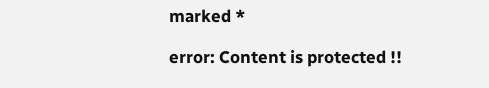marked *

error: Content is protected !!